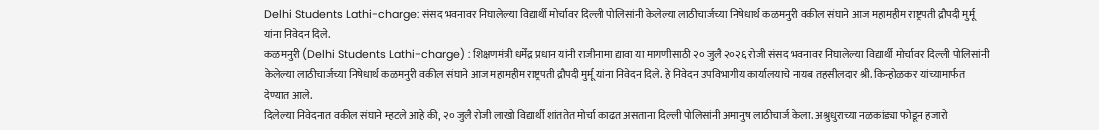Delhi Students Lathi-charge: संसद भवनावर निघालेल्या विद्यार्थी मोर्चावर दिल्ली पोलिसांनी केलेल्या लाठीचार्जच्या निषेधार्थ कळमनुरी वकील संघाने आज महामहीम राष्ट्रपती द्रौपदी मुर्मू यांना निवेदन दिले.
कळमनुरी (Delhi Students Lathi-charge) : शिक्षणमंत्री धर्मेंद्र प्रधान यांनी राजीनामा द्यावा या मागणीसाठी २० जुलै २०२६ रोजी संसद भवनावर निघालेल्या विद्यार्थी मोर्चावर दिल्ली पोलिसांनी केलेल्या लाठीचार्जच्या निषेधार्थ कळमनुरी वकील संघाने आज महामहीम राष्ट्रपती द्रौपदी मुर्मू यांना निवेदन दिले. हे निवेदन उपविभागीय कार्यालयाचे नायब तहसीलदार श्री. किन्होळकर यांच्यामार्फत देण्यात आले.
दिलेल्या निवेदनात वकील संघाने म्हटले आहे की, २० जुलै रोजी लाखो विद्यार्थी शांततेत मोर्चा काढत असताना दिल्ली पोलिसांनी अमानुष लाठीचार्ज केला. अश्रुधुराच्या नळकांड्या फोडून हजारो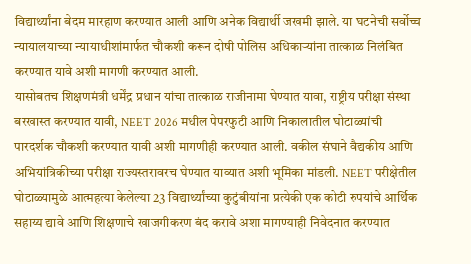विद्यार्थ्यांना बेदम मारहाण करण्यात आली आणि अनेक विद्यार्थी जखमी झाले. या घटनेची सर्वोच्च न्यायालयाच्या न्यायाधीशांमार्फत चौकशी करून दोषी पोलिस अधिकाऱ्यांना तात्काळ निलंबित करण्यात यावे अशी मागणी करण्यात आली.
यासोबतच शिक्षणमंत्री धर्मेंद्र प्रधान यांचा तात्काळ राजीनामा घेण्यात यावा, राष्ट्रीय परीक्षा संस्था बरखास्त करण्यात यावी, NEET 2026 मधील पेपरफुटी आणि निकालातील घोटाळ्यांची पारदर्शक चौकशी करण्यात यावी अशी मागणीही करण्यात आली. वकील संघाने वैद्यकीय आणि अभियांत्रिकीच्या परीक्षा राज्यस्तरावरच घेण्यात याव्यात अशी भूमिका मांडली. NEET परीक्षेतील घोटाळ्यामुळे आत्महत्या केलेल्या 23 विद्यार्थ्यांच्या कुटुंबीयांना प्रत्येकी एक कोटी रुपयांचे आर्थिक सहाय्य द्यावे आणि शिक्षणाचे खाजगीकरण बंद करावे अशा मागण्याही निवेदनात करण्यात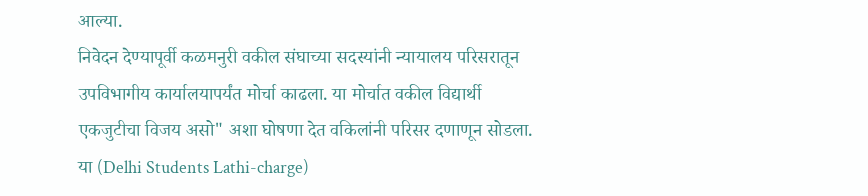आल्या.
निवेदन देण्यापूर्वी कळमनुरी वकील संघाच्या सदस्यांनी न्यायालय परिसरातून उपविभागीय कार्यालयापर्यंत मोर्चा काढला. या मोर्चात वकील विद्यार्थी एकजुटीचा विजय असो" अशा घोषणा देत वकिलांनी परिसर दणाणून सोडला.
या (Delhi Students Lathi-charge)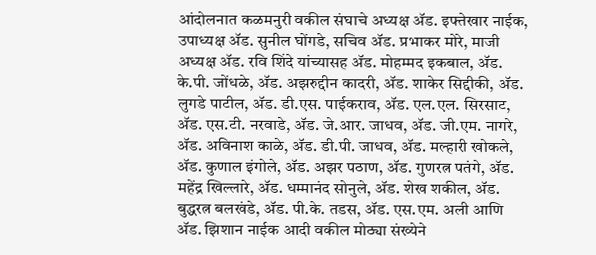आंदोलनात कळमनुरी वकील संघाचे अध्यक्ष ॲड. इफ्तेखार नाईक, उपाध्यक्ष ॲड. सुनील घोंगडे, सचिव ॲड. प्रभाकर मोरे, माजी अध्यक्ष ॲड. रवि शिंदे यांच्यासह ॲड. मोहम्मद इकबाल, ॲड. के.पी. जोंधळे, ॲड. अझरुद्दीन कादरी, ॲड. शाकेर सिद्दीकी, ॲड. लुगडे पाटील, ॲड. डी.एस. पाईकराव, ॲड. एल.एल. सिरसाट, ॲड. एस.टी. नरवाडे, ॲड. जे.आर. जाधव, ॲड. जी.एम. नागरे, ॲड. अविनाश काळे, ॲड. डी.पी. जाधव, ॲड. मल्हारी खोकले, ॲड. कुणाल इंगोले, ॲड. अझर पठाण, ॲड. गुणरत्न पतंगे, ॲड. महेंद्र खिल्लारे, ॲड. धम्मानंद सोनुले, ॲड. शेख शकील, ॲड. बुद्धरत्न बलखंडे, ॲड. पी.के. तडस, ॲड. एस.एम. अली आणि ॲड. झिशान नाईक आदी वकील मोठ्या संख्येने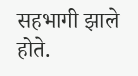सहभागी झाले होते.